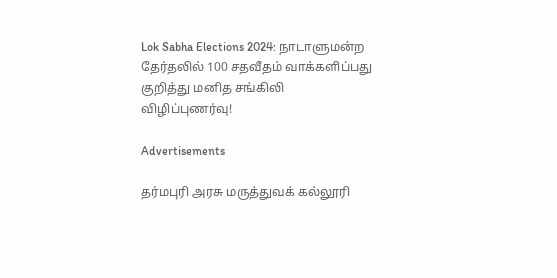Lok Sabha Elections 2024: நாடாளுமன்ற தேர்தலில் 100 சதவீதம் வாக்களிப்பது குறித்து மனித சங்கிலி விழிப்புணர்வு!

Advertisements

தர்மபுரி அரசு மருத்துவக் கல்லூரி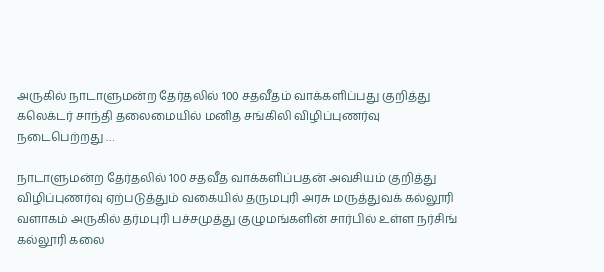அருகில் நாடாளுமன்ற தேர்தலில் 100 சதவீதம் வாக்களிப்பது குறித்து கலெக்டர் சாந்தி தலைமையில் மனித சங்கிலி விழிப்புணர்வு நடைபெற்றது …

நாடாளுமன்ற தேர்தலில் 100 சதவீத வாக்களிப்பதன் அவசியம் குறித்து விழிப்புணர்வு ஏற்படுத்தும் வகையில் தருமபுரி அரசு மருத்துவக் கல்லூரி வளாகம் அருகில் தர்மபுரி பச்சமுத்து குழுமங்களின் சார்பில் உள்ள நர்சிங் கல்லூரி கலை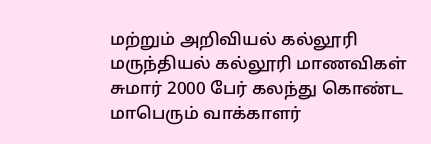மற்றும் அறிவியல் கல்லூரி மருந்தியல் கல்லூரி மாணவிகள் சுமார் 2000 பேர் கலந்து கொண்ட மாபெரும் வாக்காளர்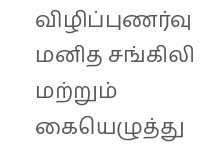விழிப்புணர்வு மனித சங்கிலி மற்றும் கையெழுத்து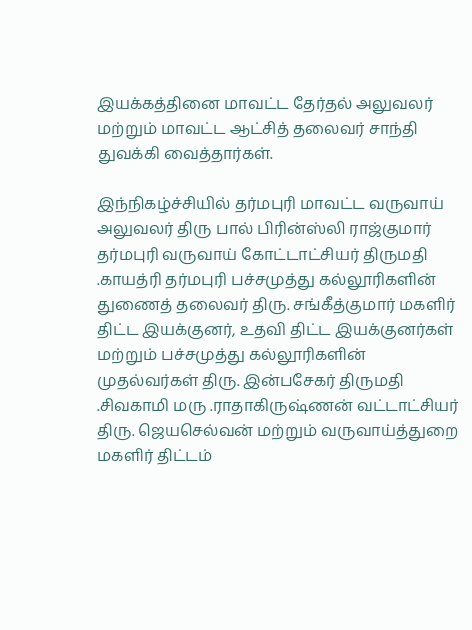இயக்கத்தினை மாவட்ட தேர்தல் அலுவலர் மற்றும் மாவட்ட ஆட்சித் தலைவர் சாந்தி துவக்கி வைத்தார்கள்.

இந்நிகழ்ச்சியில் தர்மபுரி மாவட்ட வருவாய் அலுவலர் திரு பால் பிரின்ஸ்லி ராஜ்குமார் தர்மபுரி வருவாய் கோட்டாட்சியர் திருமதி .காயத்ரி தர்மபுரி பச்சமுத்து கல்லூரிகளின் துணைத் தலைவர் திரு. சங்கீத்குமார் மகளிர் திட்ட இயக்குனர், உதவி திட்ட இயக்குனர்கள் மற்றும் பச்சமுத்து கல்லூரிகளின் முதல்வர்கள் திரு. இன்பசேகர் திருமதி .சிவகாமி மரு .ராதாகிருஷ்ணன் வட்டாட்சியர் திரு. ஜெயசெல்வன் மற்றும் வருவாய்த்துறை மகளிர் திட்டம்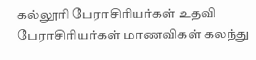கல்லூரி பேராசிரியர்கள் உதவி பேராசிரியர்கள் மாணவிகள் கலந்து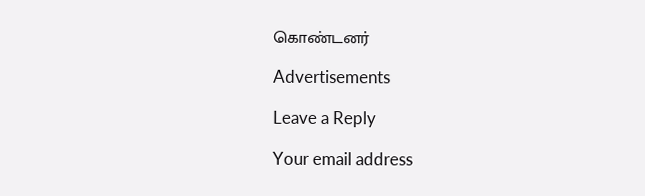கொண்டனர்

Advertisements

Leave a Reply

Your email address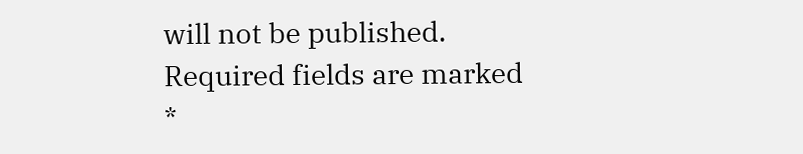will not be published. Required fields are marked *